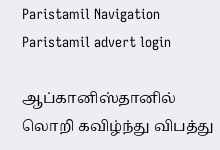Paristamil Navigation Paristamil advert login

ஆப்கானிஸ்தானில் லொறி கவிழ்ந்து விபத்து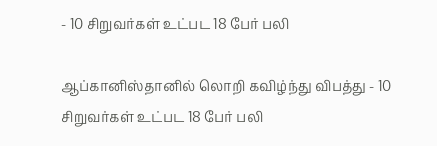- 10 சிறுவர்கள் உட்பட 18 பேர் பலி

ஆப்கானிஸ்தானில் லொறி கவிழ்ந்து விபத்து - 10 சிறுவர்கள் உட்பட 18 பேர் பலி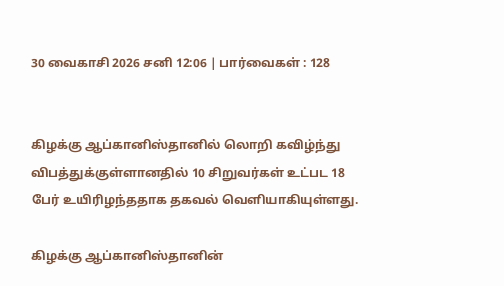30 வைகாசி 2026 சனி 12:06 | பார்வைகள் : 128


கிழக்கு ஆப்கானிஸ்தானில் லொறி கவிழ்ந்து விபத்துக்குள்ளானதில் 10 சிறுவர்கள் உட்பட 18 பேர் உயிரிழந்ததாக தகவல் வெளியாகியுள்ளது.

கிழக்கு ஆப்கானிஸ்தானின்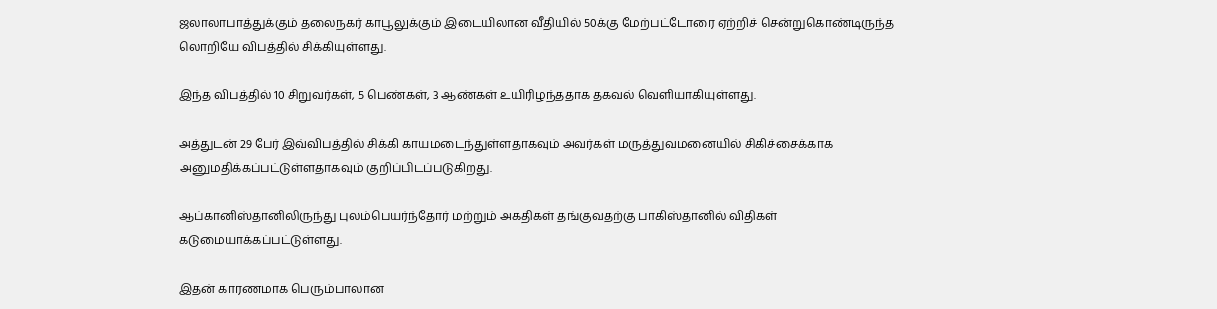ஜலாலாபாத்துக்கும் தலைநகர் காபூலுக்கும் இடையிலான வீதியில் 50க்கு மேற்பட்டோரை ஏற்றிச் சென்றுகொண்டிருந்த லொறியே விபத்தில் சிக்கியுள்ளது.

இந்த விபத்தில் 10 சிறுவர்கள், 5 பெண்கள், 3 ஆண்கள் உயிரிழந்ததாக தகவல் வெளியாகியுள்ளது.

அத்துடன் 29 பேர் இவ்விபத்தில் சிக்கி காயமடைந்துள்ளதாகவும் அவர்கள் மருத்துவமனையில் சிகிச்சைக்காக அனுமதிக்கப்பட்டுள்ளதாகவும் குறிப்பிடப்படுகிறது.

ஆப்கானிஸ்தானிலிருந்து புலம்பெயர்ந்தோர் மற்றும் அகதிகள் தங்குவதற்கு பாகிஸ்தானில் விதிகள் கடுமையாக்கப்பட்டுள்ளது.

இதன் காரணமாக பெரும்பாலான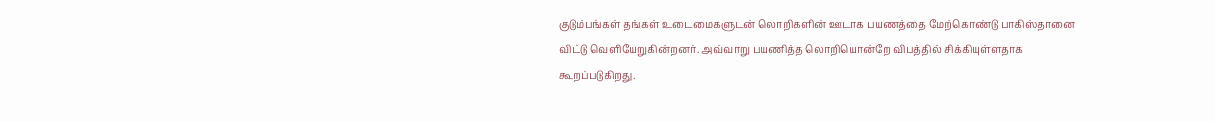குடும்பங்கள் தங்கள் உடைமைகளுடன் லொறிகளின் ஊடாக பயணத்தை மேற்கொண்டு பாகிஸ்தானை விட்டு வெளியேறுகின்றனர். அவ்வாறு பயணித்த லொறியொன்றே விபத்தில் சிக்கியுள்ளதாக கூறப்படுகிறது.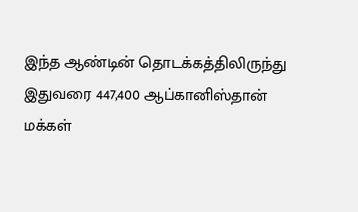இந்த ஆண்டின் தொடக்கத்திலிருந்து இதுவரை 447,400 ஆப்கானிஸ்தான் மக்கள்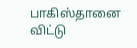பாகிஸ்தானை விட்டு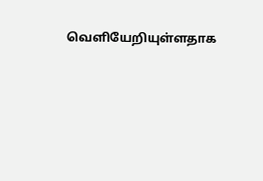வெளியேறியுள்ளதாக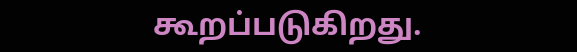கூறப்படுகிறது.